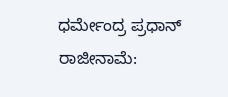ಧರ್ಮೇಂದ್ರ ಪ್ರಧಾನ್ ರಾಜೀನಾಮೆ: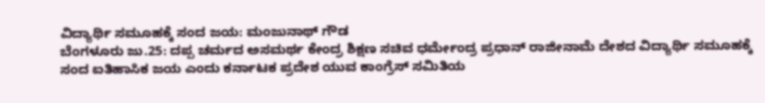ವಿದ್ಯಾರ್ಥಿ ಸಮೂಹಕ್ಕೆ ಸಂದ ಜಯ: ಮಂಜುನಾಥ್ ಗೌಡ
ಬೆಂಗಳೂರು ಜು.25: ದಪ್ಪ ಚರ್ಮದ ಅಸಮರ್ಥ ಕೇಂದ್ರ ಶಿಕ್ಷಣ ಸಚಿವ ಧರ್ಮೇಂದ್ರ ಪ್ರಧಾನ್ ರಾಜೀನಾಮೆ ದೇಶದ ವಿದ್ಯಾರ್ಥಿ ಸಮೂಹಕ್ಕೆ ಸಂದ ಐತಿಹಾಸಿಕ ಜಯ ಎಂದು ಕರ್ನಾಟಕ ಪ್ರದೇಶ ಯುವ ಕಾಂಗ್ರೆಸ್ ಸಮಿತಿಯ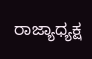ರಾಜ್ಯಾಧ್ಯಕ್ಷ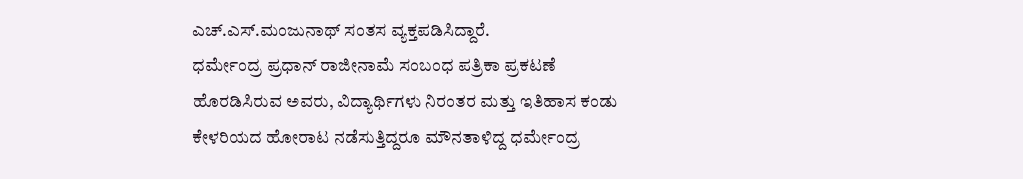ಎಚ್.ಎಸ್.ಮಂಜುನಾಥ್ ಸಂತಸ ವ್ಯಕ್ತಪಡಿಸಿದ್ದಾರೆ.
ಧರ್ಮೇಂದ್ರ ಪ್ರಧಾನ್ ರಾಜೀನಾಮೆ ಸಂಬಂಧ ಪತ್ರಿಕಾ ಪ್ರಕಟಣೆ ಹೊರಡಿಸಿರುವ ಅವರು, ವಿದ್ಯಾರ್ಥಿಗಳು ನಿರಂತರ ಮತ್ತು ಇತಿಹಾಸ ಕಂಡು ಕೇಳರಿಯದ ಹೋರಾಟ ನಡೆಸುತ್ತಿದ್ದರೂ ಮೌನತಾಳಿದ್ದ ಧರ್ಮೇಂದ್ರ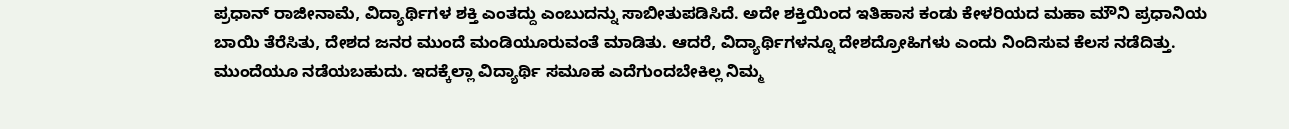ಪ್ರಧಾನ್ ರಾಜೀನಾಮೆ, ವಿದ್ಯಾರ್ಥಿಗಳ ಶಕ್ತಿ ಎಂತದ್ದು ಎಂಬುದನ್ನು ಸಾಬೀತುಪಡಿಸಿದೆ. ಅದೇ ಶಕ್ತಿಯಿಂದ ಇತಿಹಾಸ ಕಂಡು ಕೇಳರಿಯದ ಮಹಾ ಮೌನಿ ಪ್ರಧಾನಿಯ ಬಾಯಿ ತೆರೆಸಿತು, ದೇಶದ ಜನರ ಮುಂದೆ ಮಂಡಿಯೂರುವಂತೆ ಮಾಡಿತು. ಆದರೆ, ವಿದ್ಯಾರ್ಥಿಗಳನ್ನೂ ದೇಶದ್ರೋಹಿಗಳು ಎಂದು ನಿಂದಿಸುವ ಕೆಲಸ ನಡೆದಿತ್ತು. ಮುಂದೆಯೂ ನಡೆಯಬಹುದು. ಇದಕ್ಕೆಲ್ಲಾ ವಿದ್ಯಾರ್ಥಿ ಸಮೂಹ ಎದೆಗುಂದಬೇಕಿಲ್ಲ ನಿಮ್ಮ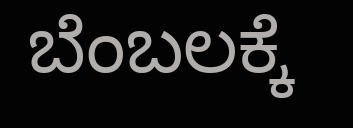ಬೆಂಬಲಕ್ಕೆ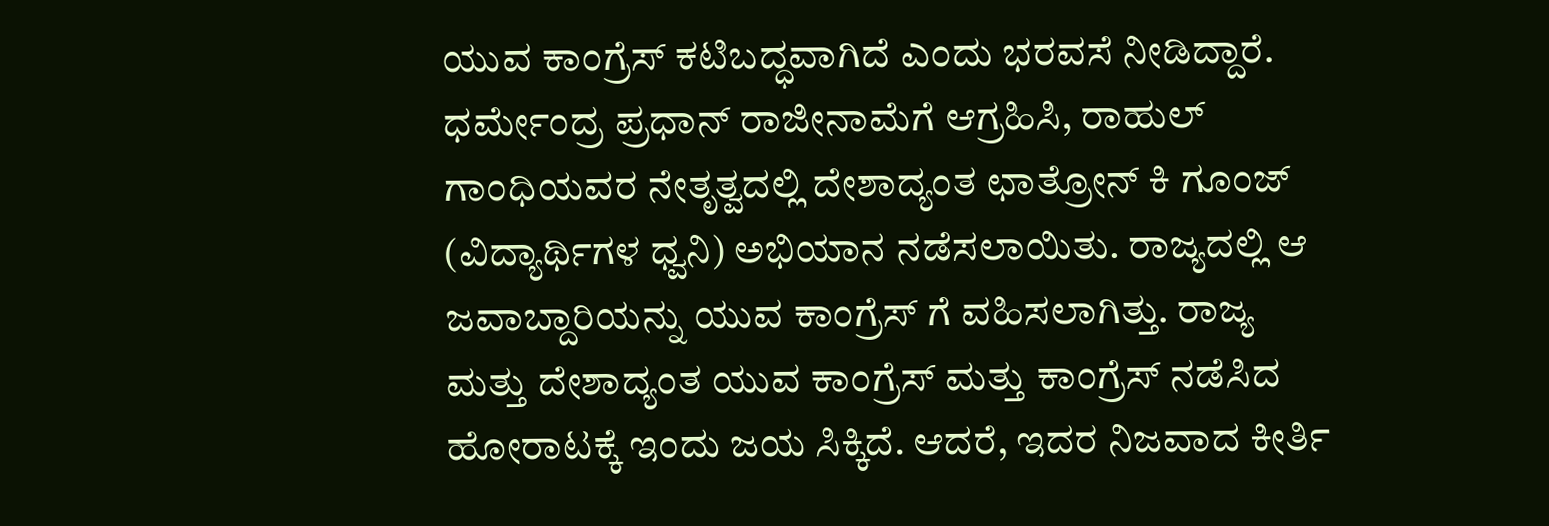ಯುವ ಕಾಂಗ್ರೆಸ್ ಕಟಿಬದ್ಧವಾಗಿದೆ ಎಂದು ಭರವಸೆ ನೀಡಿದ್ದಾರೆ.
ಧರ್ಮೇಂದ್ರ ಪ್ರಧಾನ್ ರಾಜೀನಾಮೆಗೆ ಆಗ್ರಹಿಸಿ, ರಾಹುಲ್ ಗಾಂಧಿಯವರ ನೇತೃತ್ವದಲ್ಲಿ ದೇಶಾದ್ಯಂತ ಛಾತ್ರೋನ್ ಕಿ ಗೂಂಜ್ (ವಿದ್ಯಾರ್ಥಿಗಳ ಧ್ವನಿ) ಅಭಿಯಾನ ನಡೆಸಲಾಯಿತು. ರಾಜ್ಯದಲ್ಲಿ ಆ ಜವಾಬ್ದಾರಿಯನ್ನು ಯುವ ಕಾಂಗ್ರೆಸ್ ಗೆ ವಹಿಸಲಾಗಿತ್ತು. ರಾಜ್ಯ ಮತ್ತು ದೇಶಾದ್ಯಂತ ಯುವ ಕಾಂಗ್ರೆಸ್ ಮತ್ತು ಕಾಂಗ್ರೆಸ್ ನಡೆಸಿದ ಹೋರಾಟಕ್ಕೆ ಇಂದು ಜಯ ಸಿಕ್ಕಿದೆ. ಆದರೆ, ಇದರ ನಿಜವಾದ ಕೀರ್ತಿ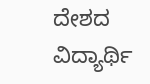ದೇಶದ ವಿದ್ಯಾರ್ಥಿ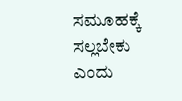ಸಮೂಹಕ್ಕೆ ಸಲ್ಲಬೇಕು ಎಂದು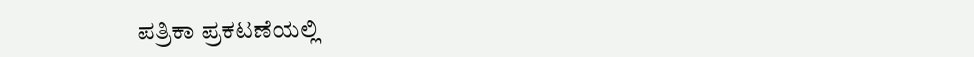ಪತ್ರಿಕಾ ಪ್ರಕಟಣೆಯಲ್ಲಿ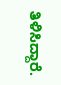ತಿಳಿಸಿದ್ದಾರೆ.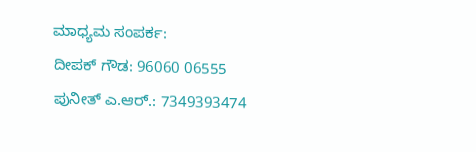ಮಾಧ್ಯಮ ಸಂಪರ್ಕ:
ದೀಪಕ್ ಗೌಡ: 96060 06555
ಪುನೀತ್ ಎ.ಆರ್.: 7349393474